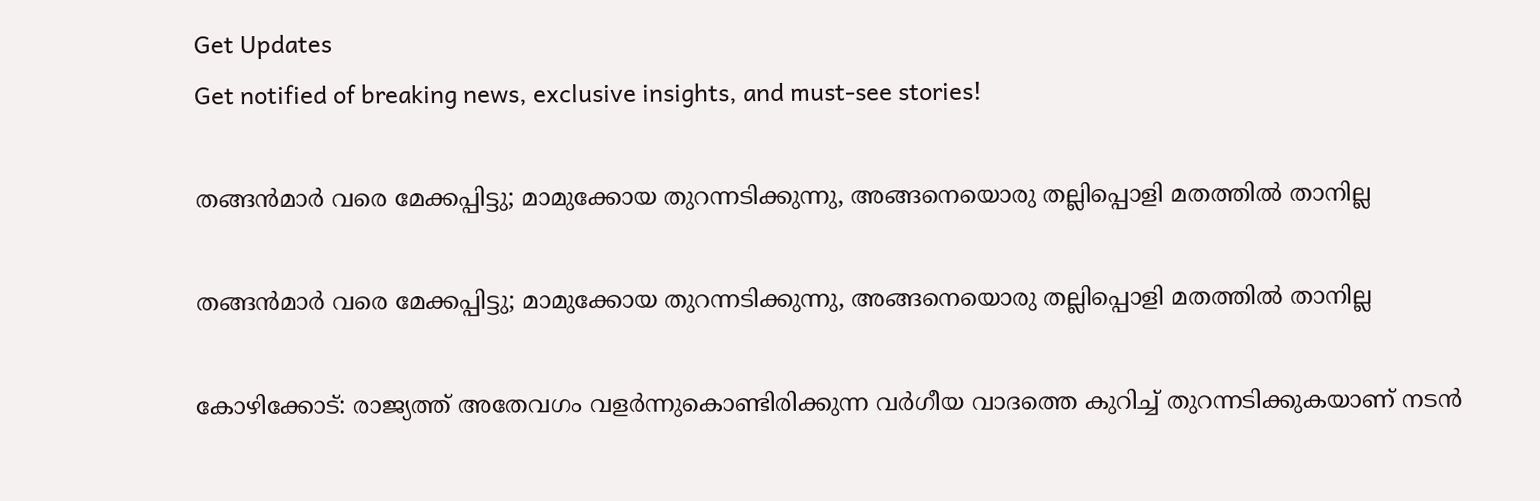Get Updates
Get notified of breaking news, exclusive insights, and must-see stories!

തങ്ങന്‍മാര്‍ വരെ മേക്കപ്പിട്ടു; മാമുക്കോയ തുറന്നടിക്കുന്നു, അങ്ങനെയൊരു തല്ലിപ്പൊളി മതത്തില്‍ താനില്ല

തങ്ങന്‍മാര്‍ വരെ മേക്കപ്പിട്ടു; മാമുക്കോയ തുറന്നടിക്കുന്നു, അങ്ങനെയൊരു തല്ലിപ്പൊളി മതത്തില്‍ താനില്ല

കോഴിക്കോട്: രാജ്യത്ത് അതേവഗം വളര്‍ന്നുകൊണ്ടിരിക്കുന്ന വര്‍ഗീയ വാദത്തെ കുറിച്ച് തുറന്നടിക്കുകയാണ് നടന്‍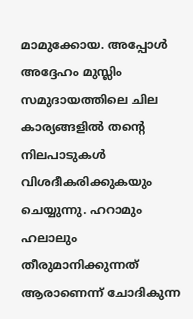മാമുക്കോയ. അപ്പോള്‍ അദ്ദേഹം മുസ്ലിം സമുദായത്തിലെ ചില കാര്യങ്ങളില്‍ തന്റെ നിലപാടുകള്‍ വിശദീകരിക്കുകയും ചെയ്യുന്നു. ഹറാമും ഹലാലും തീരുമാനിക്കുന്നത് ആരാണെന്ന് ചോദികുന്ന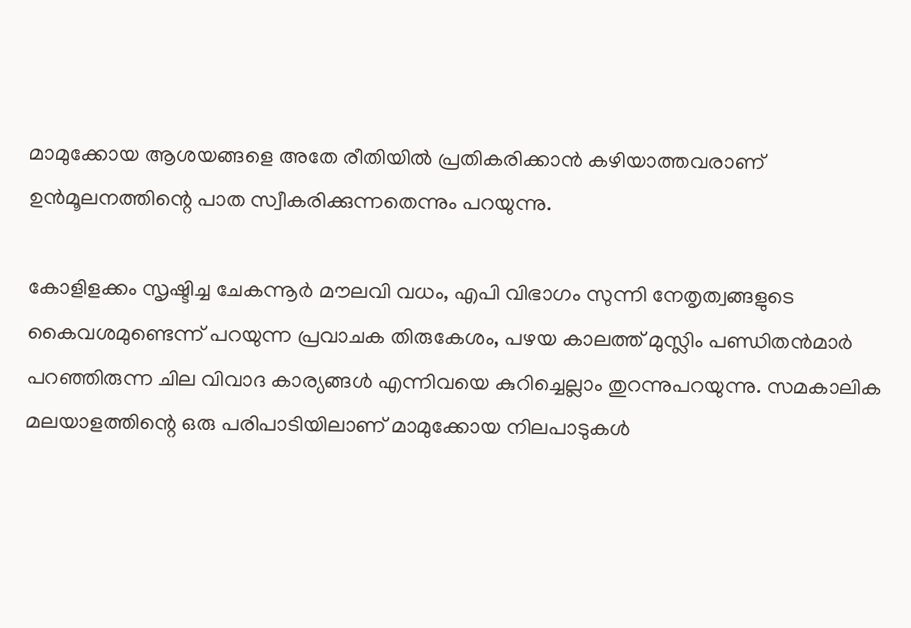മാമുക്കോയ ആശയങ്ങളെ അതേ രീതിയില്‍ പ്രതികരിക്കാന്‍ കഴിയാത്തവരാണ് ഉന്‍മൂലനത്തിന്റെ പാത സ്വീകരിക്കുന്നതെന്നും പറയുന്നു.

കോളിളക്കം സൃഷ്ടിച്ച ചേകന്നൂര്‍ മൗലവി വധം, എപി വിഭാഗം സുന്നി നേതൃത്വങ്ങളുടെ കൈവശമുണ്ടെന്ന് പറയുന്ന പ്രവാചക തിരുകേശം, പഴയ കാലത്ത് മുസ്ലിം പണ്ഡിതന്‍മാര്‍ പറഞ്ഞിരുന്ന ചില വിവാദ കാര്യങ്ങള്‍ എന്നിവയെ കുറിച്ചെല്ലാം തുറന്നുപറയുന്നു. സമകാലിക മലയാളത്തിന്റെ ഒരു പരിപാടിയിലാണ് മാമുക്കോയ നിലപാടുകള്‍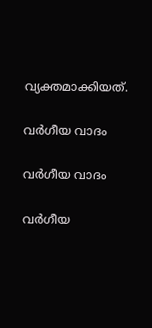വ്യക്തമാക്കിയത്.

വര്‍ഗീയ വാദം

വര്‍ഗീയ വാദം

വര്‍ഗീയ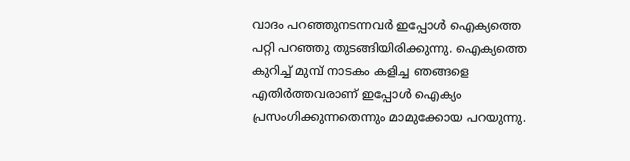വാദം പറഞ്ഞുനടന്നവര്‍ ഇപ്പോള്‍ ഐക്യത്തെ പറ്റി പറഞ്ഞു തുടങ്ങിയിരിക്കുന്നു. ഐക്യത്തെ കുറിച്ച് മുമ്പ് നാടകം കളിച്ച ഞങ്ങളെ എതിര്‍ത്തവരാണ് ഇപ്പോള്‍ ഐക്യം പ്രസംഗിക്കുന്നതെന്നും മാമുക്കോയ പറയുന്നു.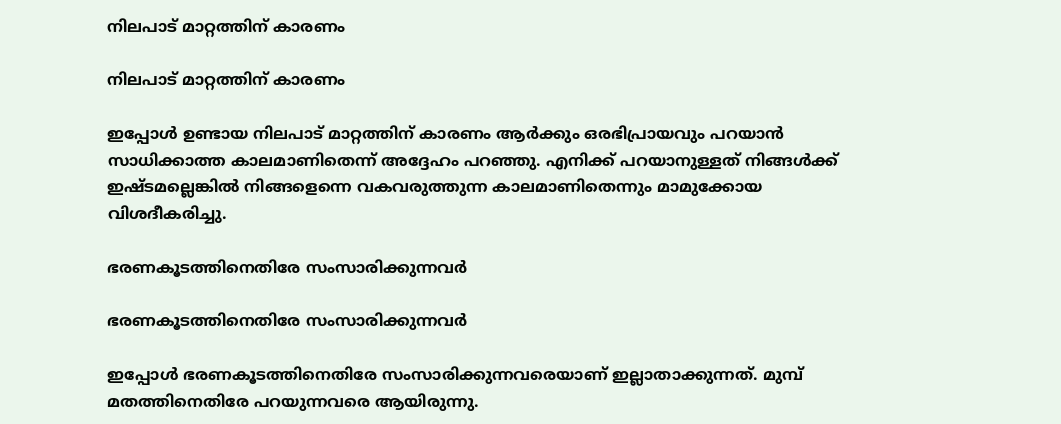നിലപാട് മാറ്റത്തിന് കാരണം

നിലപാട് മാറ്റത്തിന് കാരണം

ഇപ്പോള്‍ ഉണ്ടായ നിലപാട് മാറ്റത്തിന് കാരണം ആര്‍ക്കും ഒരഭിപ്രായവും പറയാന്‍ സാധിക്കാത്ത കാലമാണിതെന്ന് അദ്ദേഹം പറഞ്ഞു. എനിക്ക് പറയാനുള്ളത് നിങ്ങള്‍ക്ക് ഇഷ്ടമല്ലെങ്കില്‍ നിങ്ങളെന്നെ വകവരുത്തുന്ന കാലമാണിതെന്നും മാമുക്കോയ വിശദീകരിച്ചു.

ഭരണകൂടത്തിനെതിരേ സംസാരിക്കുന്നവര്‍

ഭരണകൂടത്തിനെതിരേ സംസാരിക്കുന്നവര്‍

ഇപ്പോള്‍ ഭരണകൂടത്തിനെതിരേ സംസാരിക്കുന്നവരെയാണ് ഇല്ലാതാക്കുന്നത്. മുമ്പ് മതത്തിനെതിരേ പറയുന്നവരെ ആയിരുന്നു.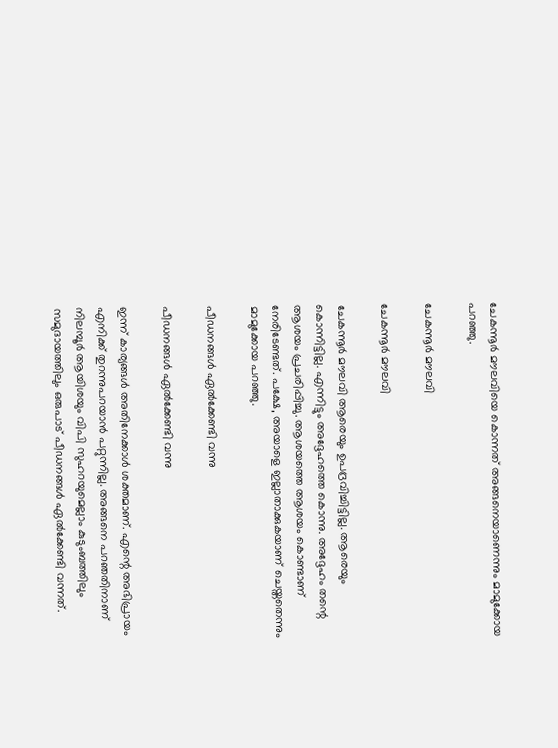ചേകന്നൂര്‍ മൗലവിയെ കൊന്നത് അങ്ങനെയാണെന്നും മാമുക്കോയ പറഞ്ഞു.

ചേകന്നൂര്‍ മൗലവി

ചേകന്നൂര്‍ മൗലവി

ചേകന്നൂര്‍ മൗലവി ആരെയും ഉപദ്രവിച്ചിട്ടില്ല. ആരെയും കൊന്നിട്ടില്ല. എന്നിട്ടും അദ്ദേഹത്തെ കൊന്നു. അദ്ദേഹം തന്റെ ആശയം പ്രചരിപ്പിച്ചു. ആശയത്തെ ആശയം കൊണ്ടാണ് നേരിടേണ്ടത്. പക്ഷേ, അയാളെ ഇല്ലാതാക്കുകയാണ് ചെയ്തതെന്നും മാമുക്കോയ പറഞ്ഞു.

പീഡനങ്ങള്‍ ഏല്‍ക്കേണ്ടി വന്നു

പീഡനങ്ങള്‍ ഏല്‍ക്കേണ്ടി വന്നു

ഇന്ന് കാര്യങ്ങള്‍ അതിനേക്കാള്‍ ശക്തമാണ്. എന്റെ അഭിപ്രായം എനിക്ക് തുറന്നുപറയാന്‍ പറ്റുന്നില്ല. അങ്ങനെ പറഞതിനാണ് നിലമ്പൂര്‍ ആയിശയും വിപി സുഹറയുമെല്ലാം കുടുംബത്തിലും സമുദായത്തിലും ഒരുപാട് പീഡനങ്ങള്‍ ഏല്‍ക്കേണ്ടി വന്നത്.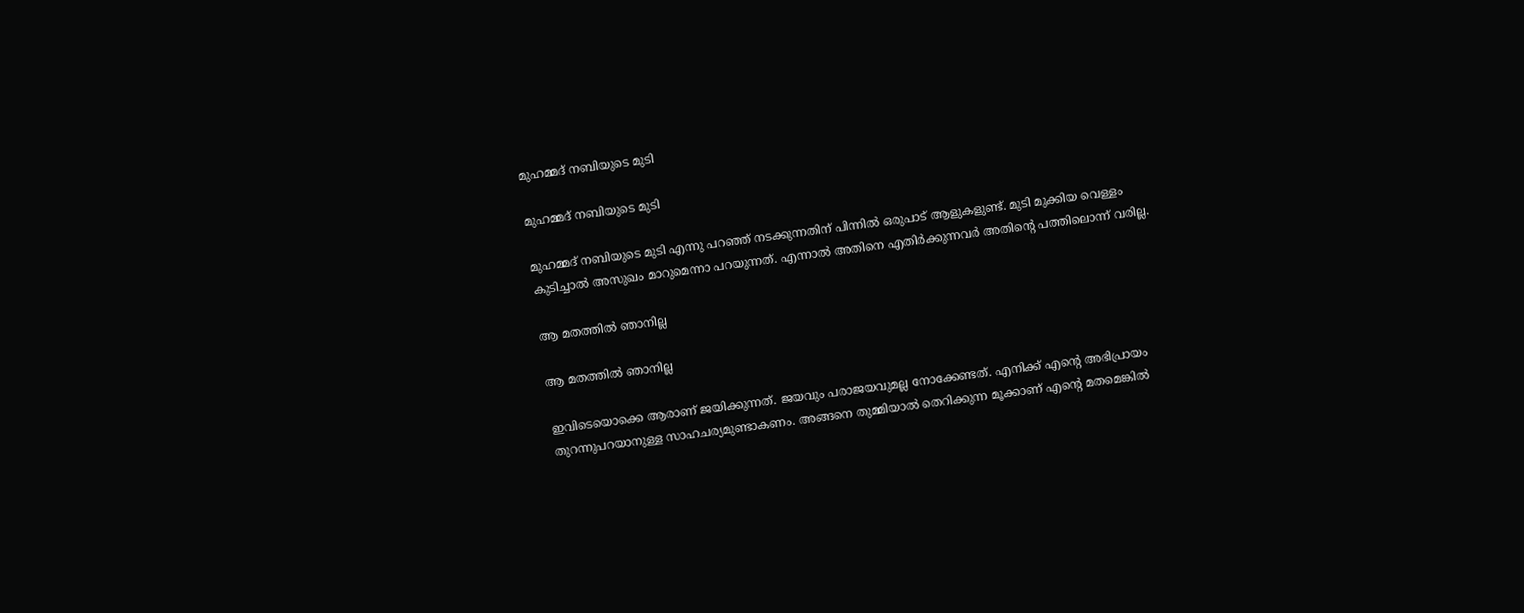മുഹമ്മദ് നബിയുടെ മുടി

മുഹമ്മദ് നബിയുടെ മുടി

മുഹമ്മദ് നബിയുടെ മുടി എന്നു പറഞ്ഞ് നടക്കുന്നതിന് പിന്നില്‍ ഒരുപാട് ആളുകളുണ്ട്. മുടി മുക്കിയ വെള്ളം കുടിച്ചാല്‍ അസുഖം മാറുമെന്നാ പറയുന്നത്. എന്നാല്‍ അതിനെ എതിര്‍ക്കുന്നവര്‍ അതിന്റെ പത്തിലൊന്ന് വരില്ല.

ആ മതത്തില്‍ ഞാനില്ല

ആ മതത്തില്‍ ഞാനില്ല

ഇവിടെയൊക്കെ ആരാണ് ജയിക്കുന്നത്. ജയവും പരാജയവുമല്ല നോക്കേണ്ടത്. എനിക്ക് എന്റെ അഭിപ്രായം തുറന്നുപറയാനുള്ള സാഹചര്യമുണ്ടാകണം. അങ്ങനെ തുമ്മിയാല്‍ തെറിക്കുന്ന മൂക്കാണ് എന്റെ മതമെങ്കില്‍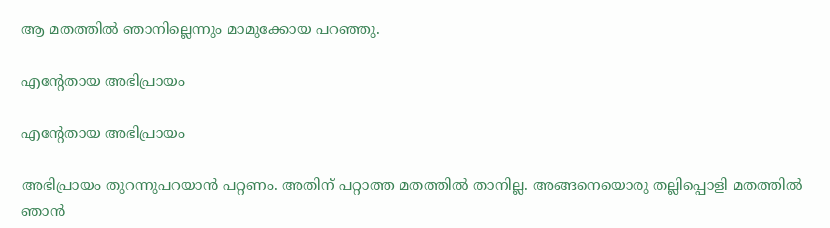ആ മതത്തില്‍ ഞാനില്ലെന്നും മാമുക്കോയ പറഞ്ഞു.

എന്റേതായ അഭിപ്രായം

എന്റേതായ അഭിപ്രായം

അഭിപ്രായം തുറന്നുപറയാന്‍ പറ്റണം. അതിന് പറ്റാത്ത മതത്തില്‍ താനില്ല. അങ്ങനെയൊരു തല്ലിപ്പൊളി മതത്തില്‍ ഞാന്‍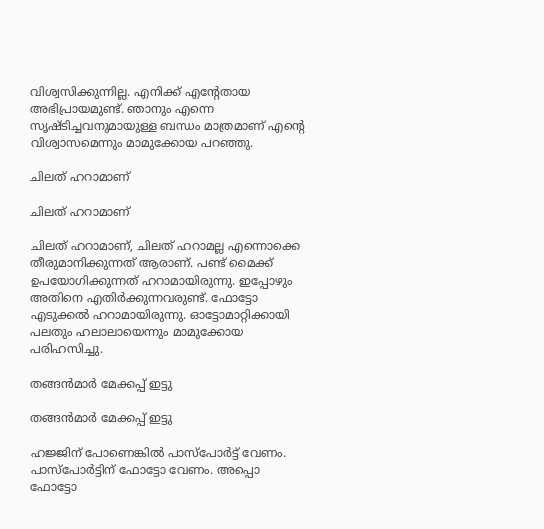വിശ്വസിക്കുന്നില്ല. എനിക്ക് എന്റേതായ അഭിപ്രായമുണ്ട്. ഞാനും എന്നെ സൃഷ്ടിച്ചവനുമായുള്ള ബന്ധം മാത്രമാണ് എന്റെ വിശ്വാസമെന്നും മാമുക്കോയ പറഞ്ഞു.

ചിലത് ഹറാമാണ്

ചിലത് ഹറാമാണ്

ചിലത് ഹറാമാണ്, ചിലത് ഹറാമല്ല എന്നൊക്കെ തീരുമാനിക്കുന്നത് ആരാണ്. പണ്ട് മൈക്ക് ഉപയോഗിക്കുന്നത് ഹറാമായിരുന്നു. ഇപ്പോഴും അതിനെ എതിര്‍ക്കുന്നവരുണ്ട്. ഫോട്ടോ എടുക്കല്‍ ഹറാമായിരുന്നു. ഓട്ടോമാറ്റിക്കായി പലതും ഹലാലായെന്നും മാമുക്കോയ പരിഹസിച്ചു.

തങ്ങന്‍മാര്‍ മേക്കപ്പ് ഇട്ടു

തങ്ങന്‍മാര്‍ മേക്കപ്പ് ഇട്ടു

ഹജ്ജിന് പോണെങ്കില്‍ പാസ്‌പോര്‍ട്ട് വേണം. പാസ്‌പോര്‍ട്ടിന് ഫോട്ടോ വേണം. അപ്പൊ ഫോട്ടോ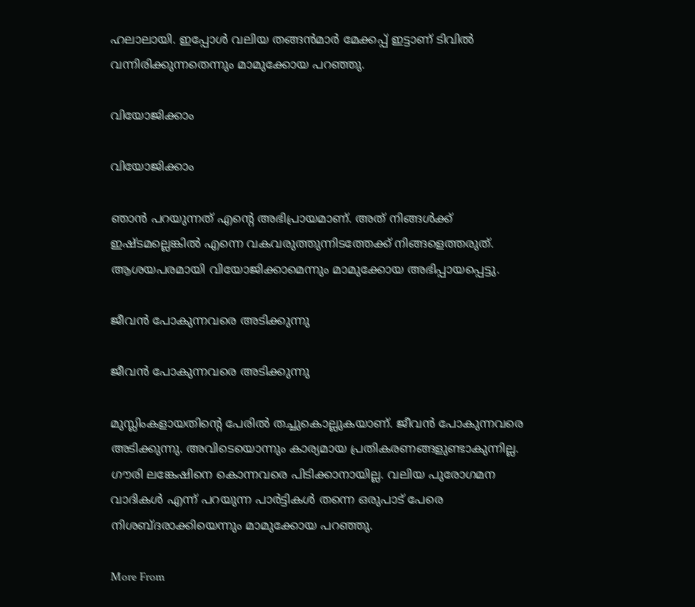ഹലാലായി. ഇപ്പോള്‍ വലിയ തങ്ങന്‍മാര്‍ മേക്കപ്പ് ഇട്ടാണ് ടിവില്‍ വന്നിരിക്കുന്നതെന്നും മാമുക്കോയ പറഞ്ഞു.

വിയോജിക്കാം

വിയോജിക്കാം

ഞാന്‍ പറയുന്നത് എന്റെ അഭിപ്രായമാണ്. അത് നിങ്ങള്‍ക്ക് ഇഷ്ടമല്ലെങ്കില്‍ എന്നെ വകവരുത്തുന്നിടത്തേക്ക് നിങ്ങളെത്തരുത്. ആശയപരമായി വിയോജിക്കാമെന്നും മാമുക്കോയ അഭിപ്പായപ്പെട്ടു.

ജീവന്‍ പോകുന്നവരെ അടിക്കുന്നു

ജീവന്‍ പോകുന്നവരെ അടിക്കുന്നു

മുസ്ലിംകളായതിന്റെ പേരില്‍ തച്ചുകൊല്ലുകയാണ്. ജീവന്‍ പോകുന്നവരെ അടിക്കുന്നു. അവിടെയൊന്നും കാര്യമായ പ്രതികരണങ്ങളുണ്ടാകുന്നില്ല. ഗൗരി ലങ്കേഷിനെ കൊന്നവരെ പിടിക്കാനായില്ല. വലിയ പുരോഗമന വാദികള്‍ എന്ന് പറയുന്ന പാര്‍ട്ടികള്‍ തന്നെ ഒരുപാട് പേരെ നിശബ്ദരാക്കിയെന്നും മാമുക്കോയ പറഞ്ഞു.

More From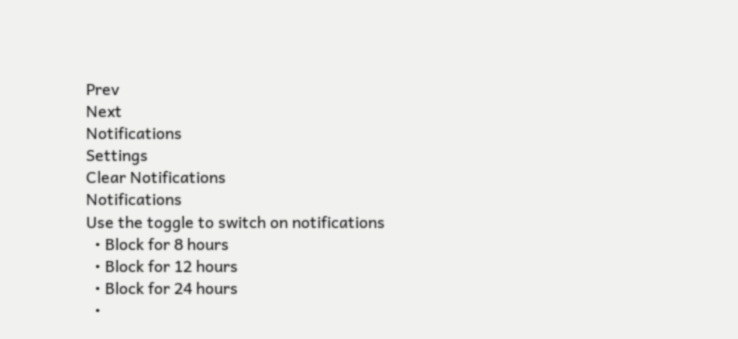Prev
Next
Notifications
Settings
Clear Notifications
Notifications
Use the toggle to switch on notifications
  • Block for 8 hours
  • Block for 12 hours
  • Block for 24 hours
  •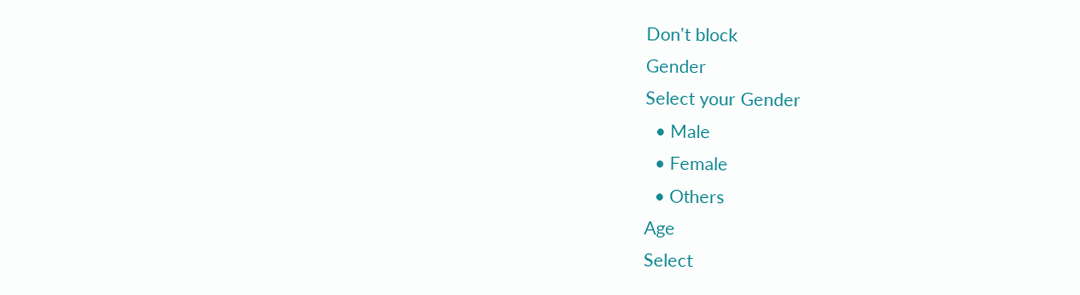Don't block
Gender
Select your Gender
  • Male
  • Female
  • Others
Age
Select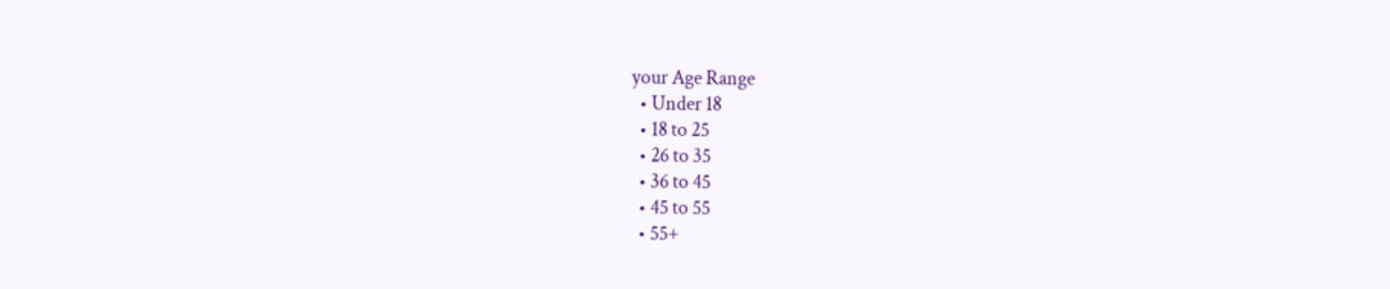your Age Range
  • Under 18
  • 18 to 25
  • 26 to 35
  • 36 to 45
  • 45 to 55
  • 55+